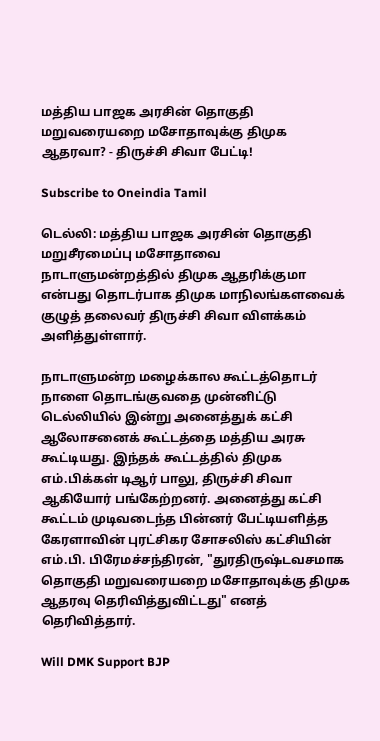மத்திய பாஜக அரசின் தொகுதி மறுவரையறை மசோதாவுக்கு திமுக ஆதரவா? - திருச்சி சிவா பேட்டி!

Subscribe to Oneindia Tamil

டெல்லி: மத்திய பாஜக அரசின் தொகுதி மறுசீரமைப்பு மசோதாவை நாடாளுமன்றத்தில் திமுக ஆதரிக்குமா என்பது தொடர்பாக திமுக மாநிலங்களவைக் குழுத் தலைவர் திருச்சி சிவா விளக்கம் அளித்துள்ளார்.

நாடாளுமன்ற மழைக்கால கூட்டத்தொடர் நாளை தொடங்குவதை முன்னிட்டு டெல்லியில் இன்று அனைத்துக் கட்சி ஆலோசனைக் கூட்டத்தை மத்திய அரசு கூட்டியது. இந்தக் கூட்டத்தில் திமுக எம்.பிக்கள் டிஆர் பாலு, திருச்சி சிவா ஆகியோர் பங்கேற்றனர். அனைத்து கட்சி கூட்டம் முடிவடைந்த பின்னர் பேட்டியளித்த கேரளாவின் புரட்சிகர சோசலிஸ் கட்சியின் எம்.பி. பிரேமச்சந்திரன், "துரதிருஷ்டவசமாக தொகுதி மறுவரையறை மசோதாவுக்கு திமுக ஆதரவு தெரிவித்துவிட்டது" எனத் தெரிவித்தார்.

Will DMK Support BJP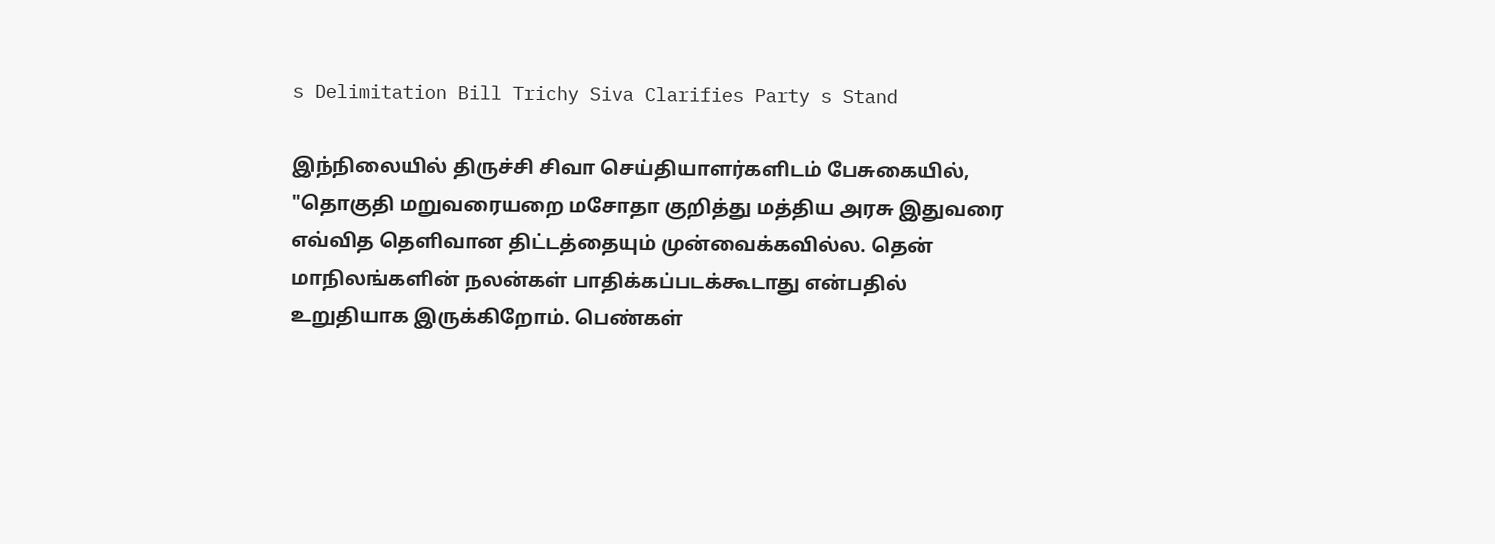s Delimitation Bill Trichy Siva Clarifies Party s Stand

இந்நிலையில் திருச்சி சிவா செய்தியாளர்களிடம் பேசுகையில், "தொகுதி மறுவரையறை மசோதா குறித்து மத்திய அரசு இதுவரை எவ்வித தெளிவான திட்டத்தையும் முன்வைக்கவில்ல. தென் மாநிலங்களின் நலன்கள் பாதிக்கப்படக்கூடாது என்பதில் உறுதியாக இருக்கிறோம். பெண்கள்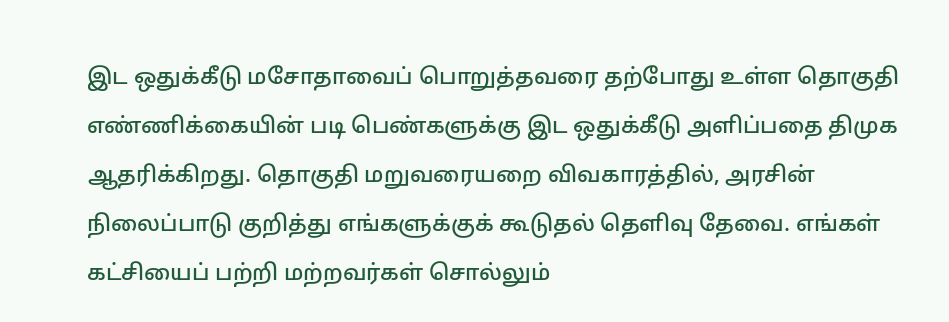இட ஒதுக்கீடு மசோதாவைப் பொறுத்தவரை தற்போது உள்ள தொகுதி எண்ணிக்கையின் படி பெண்களுக்கு இட ஒதுக்கீடு அளிப்பதை திமுக ஆதரிக்கிறது. தொகுதி மறுவரையறை விவகாரத்தில், அரசின் நிலைப்பாடு குறித்து எங்களுக்குக் கூடுதல் தெளிவு தேவை. எங்கள் கட்சியைப் பற்றி மற்றவர்கள் சொல்லும்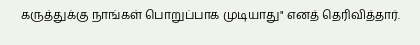கருத்துக்கு நாங்கள் பொறுப்பாக முடியாது" எனத் தெரிவித்தார்.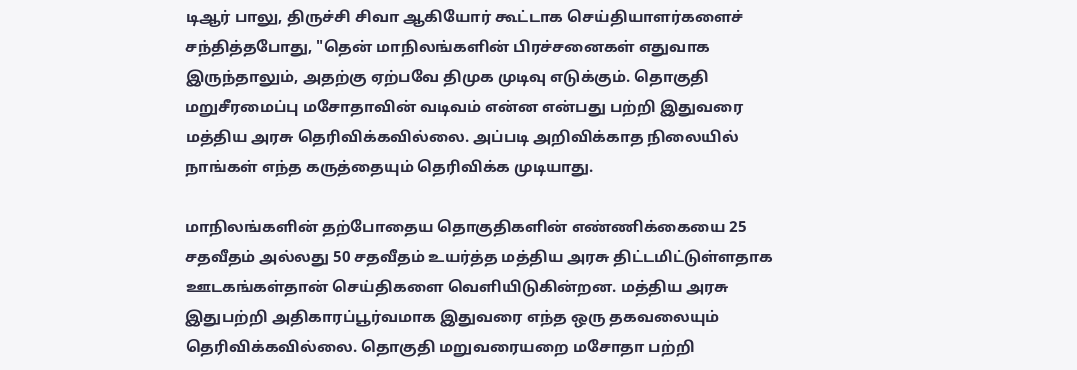டிஆர் பாலு, திருச்சி சிவா ஆகியோர் கூட்டாக செய்தியாளர்களைச் சந்தித்தபோது, "தென் மாநிலங்களின் பிரச்சனைகள் எதுவாக இருந்தாலும், அதற்கு ஏற்பவே திமுக முடிவு எடுக்கும். தொகுதி மறுசீரமைப்பு மசோதாவின் வடிவம் என்ன என்பது பற்றி இதுவரை மத்திய அரசு தெரிவிக்கவில்லை. அப்படி அறிவிக்காத நிலையில் நாங்கள் எந்த கருத்தையும் தெரிவிக்க முடியாது.

மாநிலங்களின் தற்போதைய தொகுதிகளின் எண்ணிக்கையை 25 சதவீதம் அல்லது 50 சதவீதம் உயர்த்த மத்திய அரசு திட்டமிட்டுள்ளதாக ஊடகங்கள்தான் செய்திகளை வெளியிடுகின்றன. மத்திய அரசு இதுபற்றி அதிகாரப்பூர்வமாக இதுவரை எந்த ஒரு தகவலையும் தெரிவிக்கவில்லை. தொகுதி மறுவரையறை மசோதா பற்றி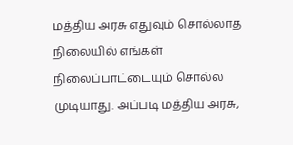மத்திய அரசு எதுவும் சொல்லாத நிலையில் எங்கள் நிலைப்பாட்டையும் சொல்ல முடியாது. அப்படி மத்திய அரசு,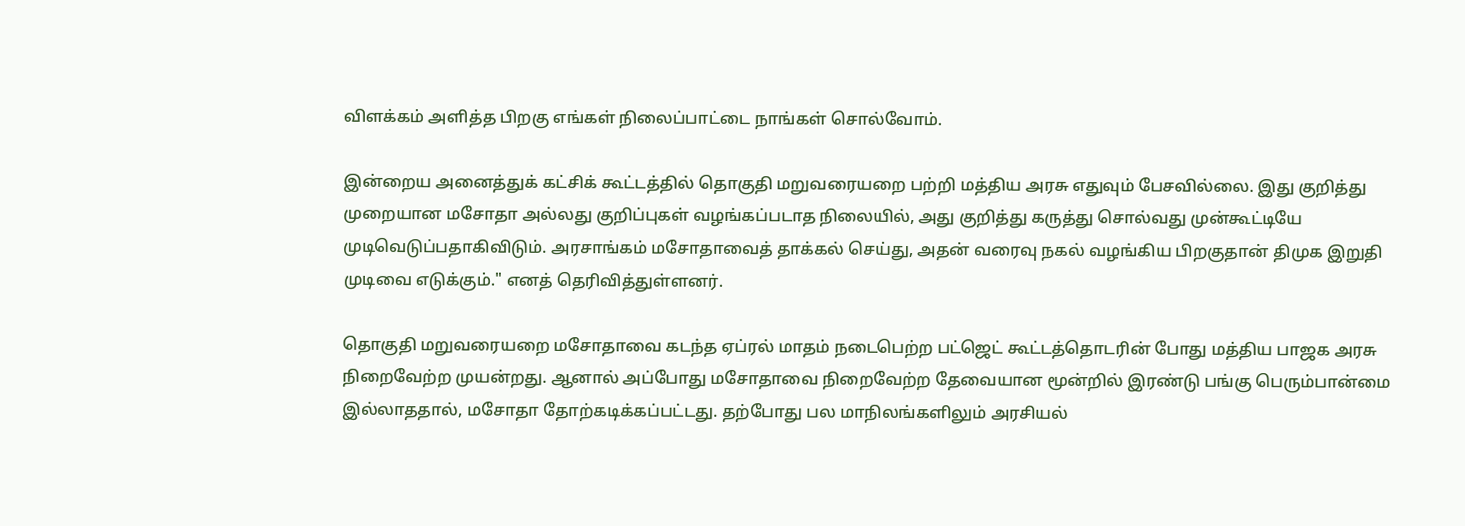விளக்கம் அளித்த பிறகு எங்கள் நிலைப்பாட்டை நாங்கள் சொல்வோம்.

இன்றைய அனைத்துக் கட்சிக் கூட்டத்தில் தொகுதி மறுவரையறை பற்றி மத்திய அரசு எதுவும் பேசவில்லை. இது குறித்து முறையான மசோதா அல்லது குறிப்புகள் வழங்கப்படாத நிலையில், அது குறித்து கருத்து சொல்வது முன்கூட்டியே முடிவெடுப்பதாகிவிடும். அரசாங்கம் மசோதாவைத் தாக்கல் செய்து, அதன் வரைவு நகல் வழங்கிய பிறகுதான் திமுக இறுதி முடிவை எடுக்கும்." எனத் தெரிவித்துள்ளனர்.

தொகுதி மறுவரையறை மசோதாவை கடந்த ஏப்ரல் மாதம் நடைபெற்ற பட்ஜெட் கூட்டத்தொடரின் போது மத்திய பாஜக அரசு நிறைவேற்ற முயன்றது. ஆனால் அப்போது மசோதாவை நிறைவேற்ற தேவையான மூன்றில் இரண்டு பங்கு பெரும்பான்மை இல்லாததால், மசோதா தோற்கடிக்கப்பட்டது. தற்போது பல மாநிலங்களிலும் அரசியல்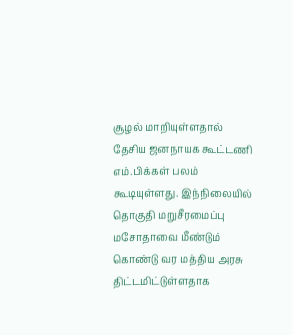சூழல் மாறியுள்ளதால் தேசிய ஜனநாயக கூட்டணி எம்.பிக்கள் பலம் கூடியுள்ளது. இந்நிலையில் தொகுதி மறுசீரமைப்பு மசோதாவை மீண்டும் கொண்டு வர மத்திய அரசு திட்டமிட்டுள்ளதாக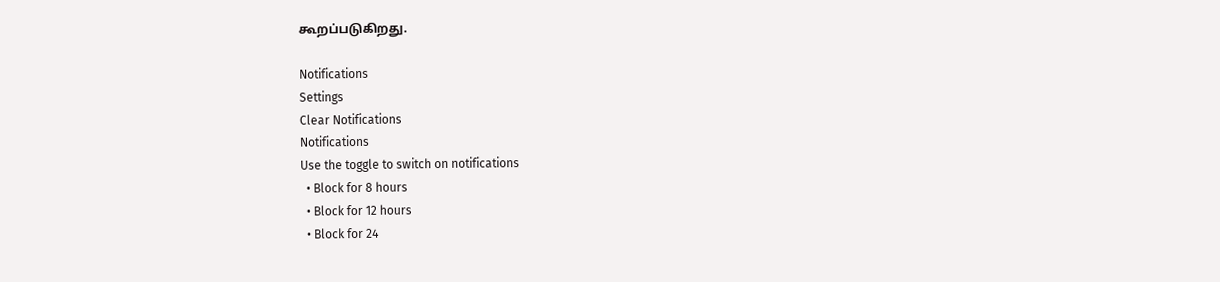கூறப்படுகிறது.

Notifications
Settings
Clear Notifications
Notifications
Use the toggle to switch on notifications
  • Block for 8 hours
  • Block for 12 hours
  • Block for 24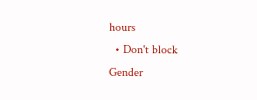hours
  • Don't block
Gender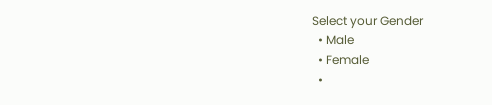Select your Gender
  • Male
  • Female
  •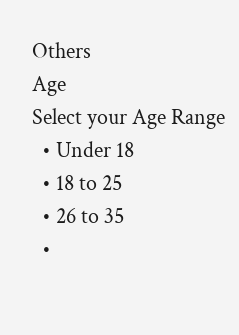Others
Age
Select your Age Range
  • Under 18
  • 18 to 25
  • 26 to 35
  •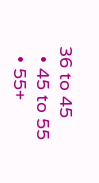36 to 45
  • 45 to 55
  • 55+